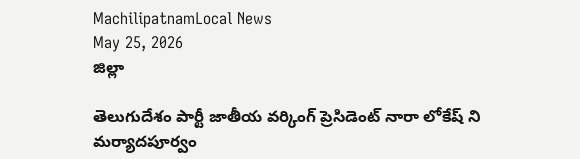MachilipatnamLocal News
May 25, 2026
జిల్లా

తెలుగుదేశం పార్టీ జాతీయ వర్కింగ్ ప్రెసిడెంట్ నారా లోకేష్ ని మర్యాదపూర్వం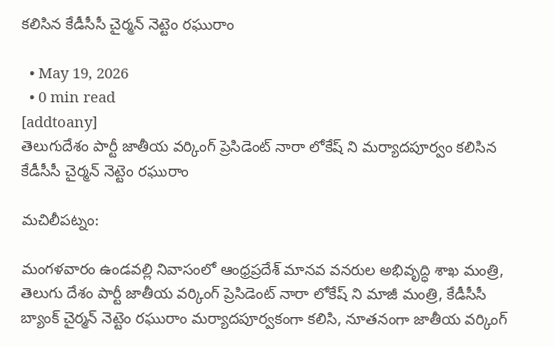కలిసిన కేడీసీసీ చైర్మన్ నెట్టెం రఘురాం

  • May 19, 2026
  • 0 min read
[addtoany]
తెలుగుదేశం పార్టీ జాతీయ వర్కింగ్ ప్రెసిడెంట్ నారా లోకేష్ ని మర్యాదపూర్వం కలిసిన కేడీసీసీ చైర్మన్ నెట్టెం రఘురాం

మచిలీపట్నం:

మంగళవారం ఉండవల్లి నివాసంలో ఆంధ్రప్రదేశ్ మానవ వనరుల అభివృద్ధి శాఖ మంత్రి, తెలుగు దేశం పార్టీ జాతీయ వర్కింగ్ ప్రెసిడెంట్ నారా లోకేష్ ని మాజీ మంత్రి, కేడీసీసీ బ్యాంక్ చైర్మన్ నెట్టెం రఘురాం మర్యాదపూర్వకంగా కలిసి, నూతనంగా జాతీయ వర్కింగ్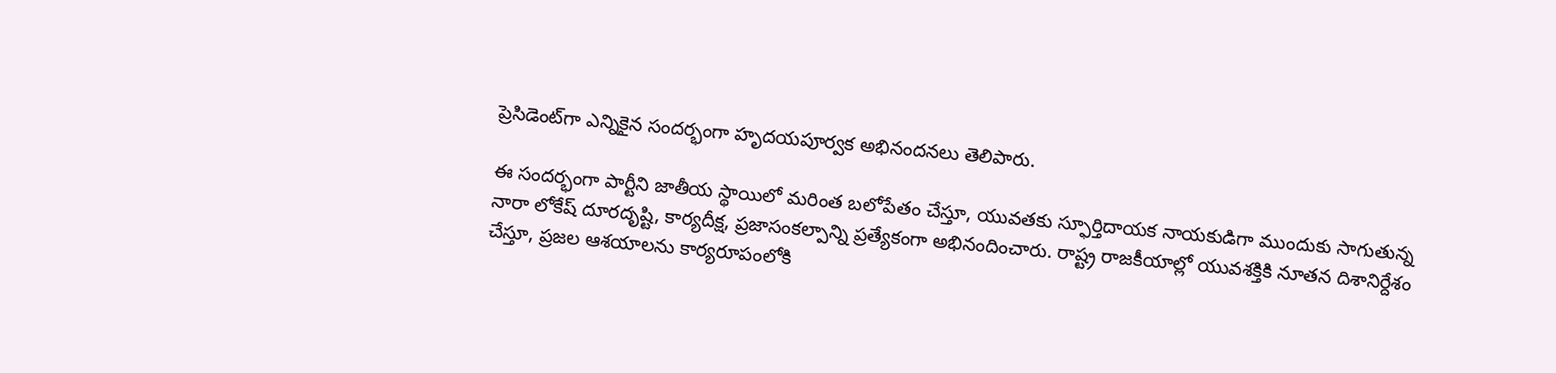ప్రెసిడెంట్‌గా ఎన్నికైన సందర్భంగా హృదయపూర్వక అభినందనలు తెలిపారు.

ఈ సందర్భంగా పార్టీని జాతీయ స్థాయిలో మరింత బలోపేతం చేస్తూ, యువతకు స్ఫూర్తిదాయక నాయకుడిగా ముందుకు సాగుతున్న నారా లోకేష్ దూరదృష్టి, కార్యదీక్ష, ప్రజాసంకల్పాన్ని ప్రత్యేకంగా అభినందించారు. రాష్ట్ర రాజకీయాల్లో యువశక్తికి నూతన దిశానిర్దేశం చేస్తూ, ప్రజల ఆశయాలను కార్యరూపంలోకి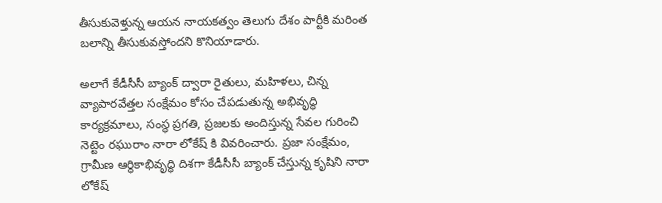తీసుకువెళ్తున్న ఆయన నాయకత్వం తెలుగు దేశం పార్టీకి మరింత బలాన్ని తీసుకువస్తోందని కొనియాడారు.

అలాగే కేడీసీసీ బ్యాంక్ ద్వారా రైతులు, మహిళలు, చిన్న వ్యాపారవేత్తల సంక్షేమం కోసం చేపడుతున్న అభివృద్ధి కార్యక్రమాలు, సంస్థ ప్రగతి, ప్రజలకు అందిస్తున్న సేవల గురించి నెట్టెం రఘురాం నారా లోకేష్ కి వివరించారు. ప్రజా సంక్షేమం, గ్రామీణ ఆర్థికాభివృద్ధి దిశగా కేడీసీసీ బ్యాంక్ చేస్తున్న కృషిని నారా లోకేష్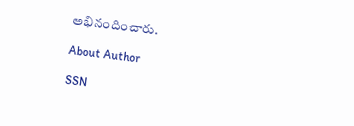అభినందించారు.

About Author

SSN